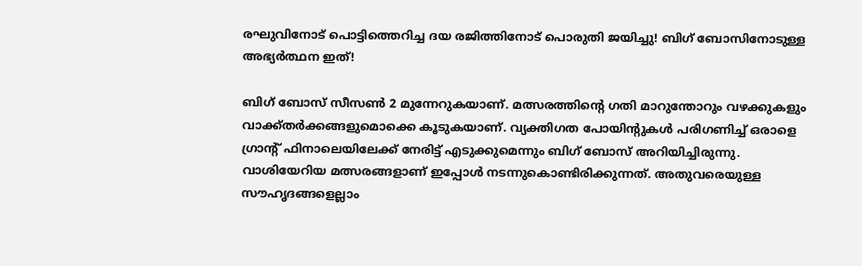രഘുവിനോട് പൊട്ടിത്തെറിച്ച ദയ രജിത്തിനോട് പൊരുതി ജയിച്ചു! ബിഗ് ബോസിനോടുള്ള അഭ്യര്‍ത്ഥന ഇത്!

ബിഗ് ബോസ് സീസണ്‍ 2 മുന്നേറുകയാണ്. മത്സരത്തിന്റെ ഗതി മാറുന്തോറും വഴക്കുകളും വാക്ക്തര്‍ക്കങ്ങളുമൊക്കെ കൂടുകയാണ്. വ്യക്തിഗത പോയിന്റുകള്‍ പരിഗണിച്ച് ഒരാളെ ഗ്രാന്റ് ഫിനാലെയിലേക്ക് നേരിട്ട് എടുക്കുമെന്നും ബിഗ് ബോസ് അറിയിച്ചിരുന്നു. വാശിയേറിയ മത്സരങ്ങളാണ് ഇപ്പോള്‍ നടന്നുകൊണ്ടിരിക്കുന്നത്. അതുവരെയുള്ള സൗഹൃദങ്ങളെല്ലാം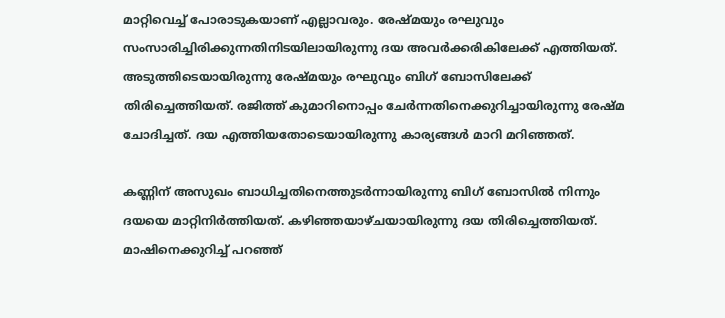മാറ്റിവെച്ച് പോരാടുകയാണ് എല്ലാവരും. രേഷ്മയും രഘുവും സംസാരിച്ചിരിക്കുന്നതിനിടയിലായിരുന്നു ദയ അവര്‍ക്കരികിലേക്ക് എത്തിയത്. അടുത്തിടെയായിരുന്നു രേഷ്മയും രഘുവും ബിഗ് ബോസിലേക്ക് തിരിച്ചെത്തിയത്. രജിത്ത് കുമാറിനൊപ്പം ചേര്‍ന്നതിനെക്കുറിച്ചായിരുന്നു രേഷ്മ ചോദിച്ചത്. ദയ എത്തിയതോടെയായിരുന്നു കാര്യങ്ങള്‍ മാറി മറിഞ്ഞത്.

കണ്ണിന് അസുഖം ബാധിച്ചതിനെത്തുടര്‍ന്നായിരുന്നു ബിഗ് ബോസില്‍ നിന്നും ദയയെ മാറ്റിനിര്‍ത്തിയത്. കഴിഞ്ഞയാഴ്ചയായിരുന്നു ദയ തിരിച്ചെത്തിയത്. മാഷിനെക്കുറിച്ച് പറഞ്ഞ്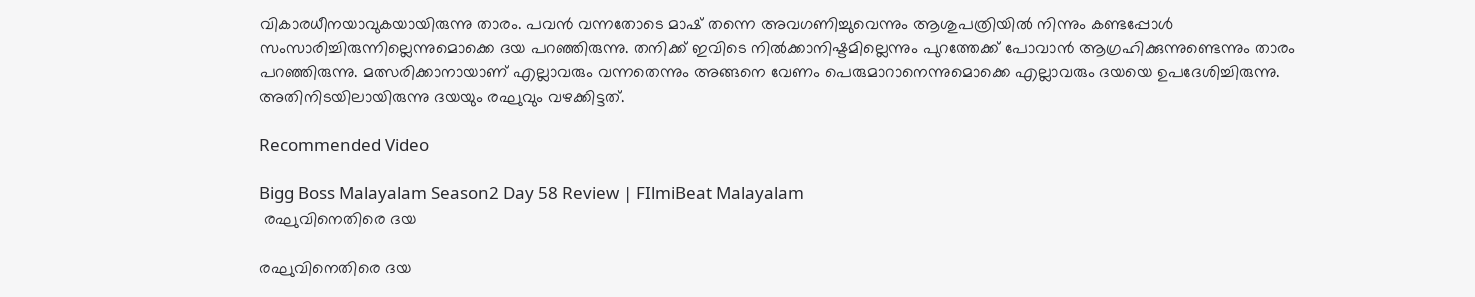വികാരധീനയാവുകയായിരുന്നു താരം. പവന്‍ വന്നതോടെ മാഷ് തന്നെ അവഗണിച്ചുവെന്നും ആശുപത്രിയില്‍ നിന്നും കണ്ടപ്പോള്‍ സംസാരിച്ചിരുന്നില്ലെന്നുമൊക്കെ ദയ പറഞ്ഞിരുന്നു. തനിക്ക് ഇവിടെ നില്‍ക്കാനിഷ്ടമില്ലെന്നും പുറത്തേക്ക് പോവാന്‍ ആഗ്രഹിക്കുന്നുണ്ടെന്നും താരം പറഞ്ഞിരുന്നു. മത്സരിക്കാനായാണ് എല്ലാവരും വന്നതെന്നും അങ്ങനെ വേണം പെരുമാറാനെന്നുമൊക്കെ എല്ലാവരും ദയയെ ഉപദേശിച്ചിരുന്നു. അതിനിടയിലായിരുന്നു ദയയും രഘുവും വഴക്കിട്ടത്.

Recommended Video

Bigg Boss Malayalam Season2 Day 58 Review | FIlmiBeat Malayalam
 രഘുവിനെതിരെ ദയ

രഘുവിനെതിരെ ദയ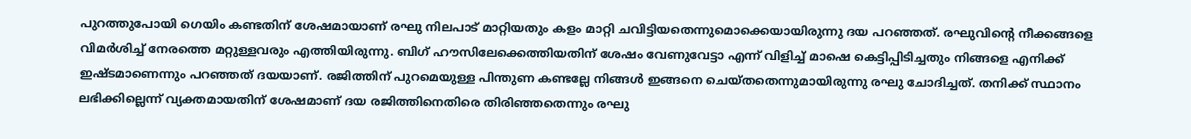പുറത്തുപോയി ഗെയിം കണ്ടതിന് ശേഷമായാണ് രഘു നിലപാട് മാറ്റിയതും കളം മാറ്റി ചവിട്ടിയതെന്നുമൊക്കെയായിരുന്നു ദയ പറഞ്ഞത്. രഘുവിന്റെ നീക്കങ്ങളെ വിമര്‍ശിച്ച് നേരത്തെ മറ്റുള്ളവരും എത്തിയിരുന്നു. ബിഗ് ഹൗസിലേക്കെത്തിയതിന് ശേഷം വേണുവേട്ടാ എന്ന് വിളിച്ച് മാഷെ കെട്ടിപ്പിടിച്ചതും നിങ്ങളെ എനിക്ക് ഇഷ്ടമാണെന്നും പറഞ്ഞത് ദയയാണ്. രജിത്തിന് പുറമെയുള്ള പിന്തുണ കണ്ടല്ലേ നിങ്ങള്‍ ഇങ്ങനെ ചെയ്തതെന്നുമായിരുന്നു രഘു ചോദിച്ചത്. തനിക്ക് സ്ഥാനം ലഭിക്കില്ലെന്ന് വ്യക്തമായതിന് ശേഷമാണ് ദയ രജിത്തിനെതിരെ തിരിഞ്ഞതെന്നും രഘു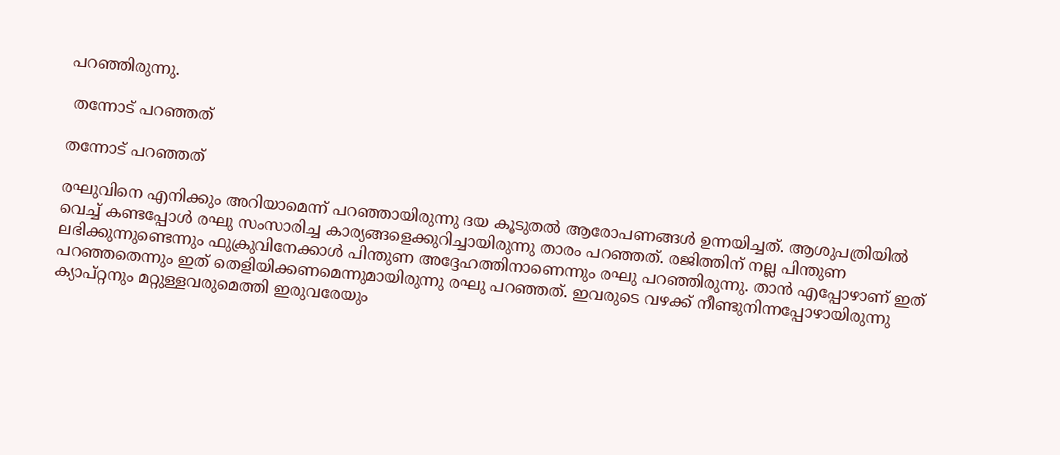പറഞ്ഞിരുന്നു.

 തന്നോട് പറഞ്ഞത്

തന്നോട് പറഞ്ഞത്

രഘുവിനെ എനിക്കും അറിയാമെന്ന് പറഞ്ഞായിരുന്നു ദയ കൂടുതല്‍ ആരോപണങ്ങള്‍ ഉന്നയിച്ചത്. ആശുപത്രിയില്‍ വെച്ച് കണ്ടപ്പോള്‍ രഘു സംസാരിച്ച കാര്യങ്ങളെക്കുറിച്ചായിരുന്നു താരം പറഞ്ഞത്. രജിത്തിന് നല്ല പിന്തുണ ലഭിക്കുന്നുണ്ടെന്നും ഫുക്രുവിനേക്കാള്‍ പിന്തുണ അദ്ദേഹത്തിനാണെന്നും രഘു പറഞ്ഞിരുന്നു. താന്‍ എപ്പോഴാണ് ഇത് പറഞ്ഞതെന്നും ഇത് തെളിയിക്കണമെന്നുമായിരുന്നു രഘു പറഞ്ഞത്. ഇവരുടെ വഴക്ക് നീണ്ടുനിന്നപ്പോഴായിരുന്നു ക്യാപ്റ്റനും മറ്റുള്ളവരുമെത്തി ഇരുവരേയും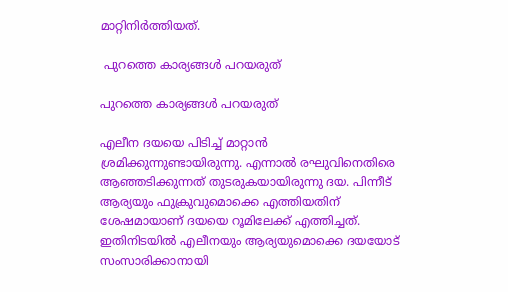മാറ്റിനിര്‍ത്തിയത്.

 പുറത്തെ കാര്യങ്ങള്‍ പറയരുത്

പുറത്തെ കാര്യങ്ങള്‍ പറയരുത്

എലീന ദയയെ പിടിച്ച് മാറ്റാന്‍ ശ്രമിക്കുന്നുണ്ടായിരുന്നു. എന്നാല്‍ രഘുവിനെതിരെ ആഞ്ഞടിക്കുന്നത് തുടരുകയായിരുന്നു ദയ. പിന്നീട് ആര്യയും ഫുക്രുവുമൊക്കെ എത്തിയതിന് ശേഷമായാണ് ദയയെ റൂമിലേക്ക് എത്തിച്ചത്. ഇതിനിടയില്‍ എലീനയും ആര്യയുമൊക്കെ ദയയോട് സംസാരിക്കാനായി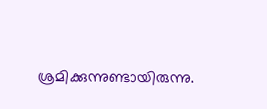ശ്രമിക്കുന്നുണ്ടായിരുന്നു.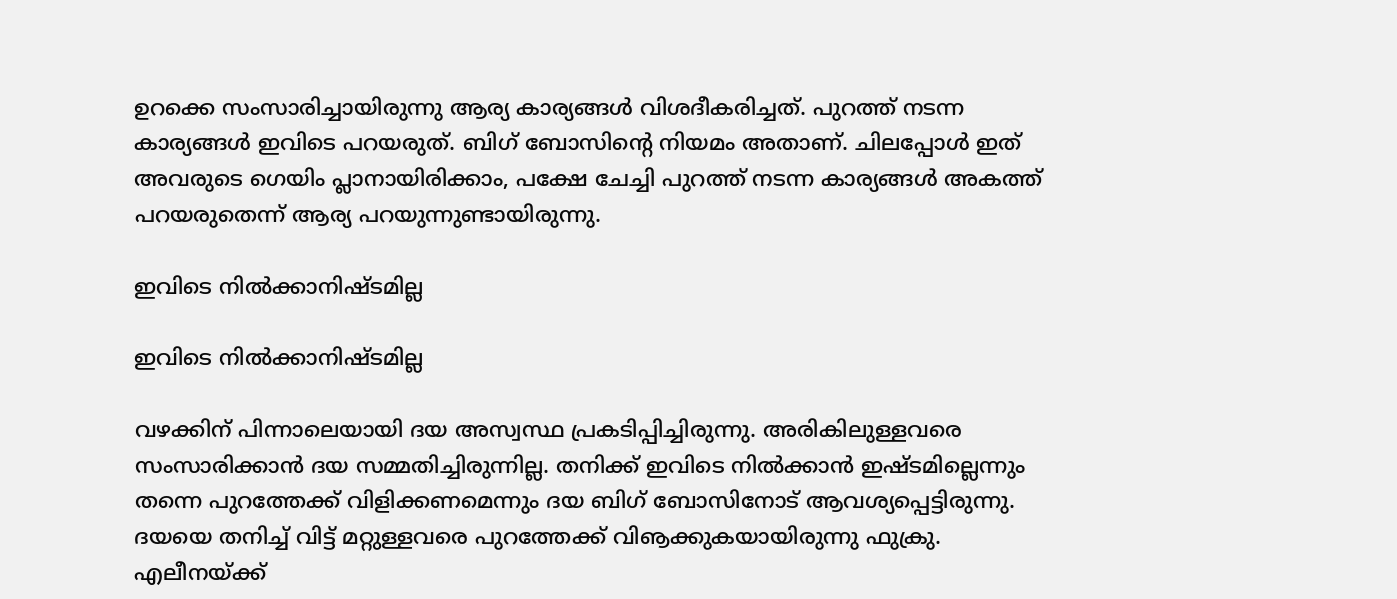ഉറക്കെ സംസാരിച്ചായിരുന്നു ആര്യ കാര്യങ്ങള്‍ വിശദീകരിച്ചത്. പുറത്ത് നടന്ന കാര്യങ്ങള്‍ ഇവിടെ പറയരുത്. ബിഗ് ബോസിന്റെ നിയമം അതാണ്. ചിലപ്പോള്‍ ഇത് അവരുടെ ഗെയിം പ്ലാനായിരിക്കാം, പക്ഷേ ചേച്ചി പുറത്ത് നടന്ന കാര്യങ്ങള്‍ അകത്ത് പറയരുതെന്ന് ആര്യ പറയുന്നുണ്ടായിരുന്നു.

ഇവിടെ നില്‍ക്കാനിഷ്ടമില്ല

ഇവിടെ നില്‍ക്കാനിഷ്ടമില്ല

വഴക്കിന് പിന്നാലെയായി ദയ അസ്വസ്ഥ പ്രകടിപ്പിച്ചിരുന്നു. അരികിലുള്ളവരെ സംസാരിക്കാന്‍ ദയ സമ്മതിച്ചിരുന്നില്ല. തനിക്ക് ഇവിടെ നില്‍ക്കാന്‍ ഇഷ്ടമില്ലെന്നും തന്നെ പുറത്തേക്ക് വിളിക്കണമെന്നും ദയ ബിഗ് ബോസിനോട് ആവശ്യപ്പെട്ടിരുന്നു. ദയയെ തനിച്ച് വിട്ട് മറ്റുള്ളവരെ പുറത്തേക്ക് വിൡക്കുകയായിരുന്നു ഫുക്രു. എലീനയ്ക്ക്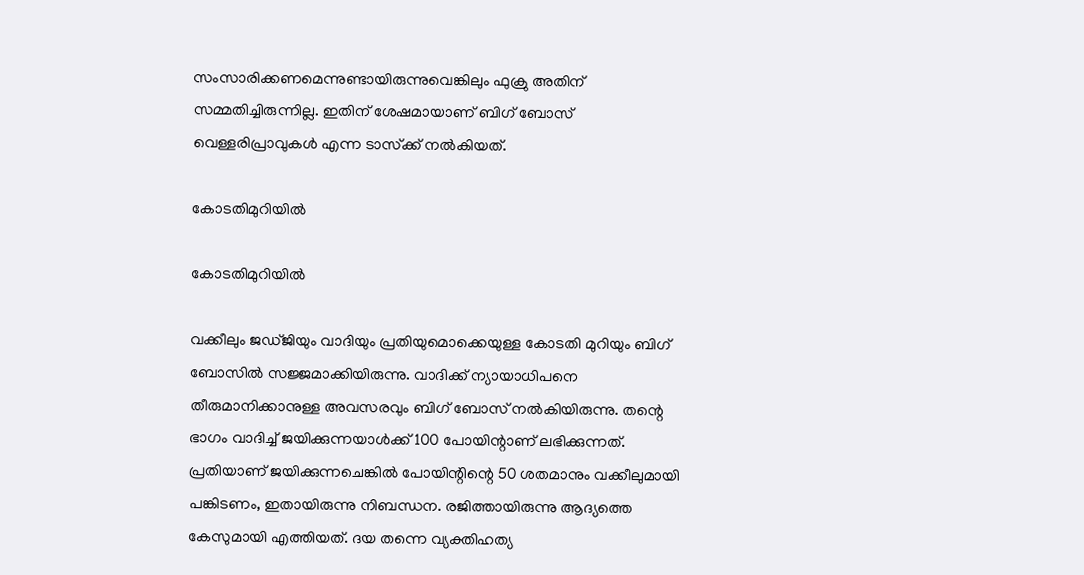സംസാരിക്കണമെന്നുണ്ടായിരുന്നുവെങ്കിലും ഫുക്രു അതിന് സമ്മതിച്ചിരുന്നില്ല. ഇതിന് ശേഷമായാണ് ബിഗ് ബോസ് വെള്ളരിപ്രാവുകള്‍ എന്ന ടാസ്‌ക്ക് നല്‍കിയത്.

കോടതിമുറിയില്‍

കോടതിമുറിയില്‍

വക്കീലും ജഡ്ജിയും വാദിയും പ്രതിയുമൊക്കെയുള്ള കോടതി മുറിയും ബിഗ് ബോസില്‍ സജ്ജമാക്കിയിരുന്നു. വാദിക്ക് ന്യായാധിപനെ തീരുമാനിക്കാനുള്ള അവസരവും ബിഗ് ബോസ് നല്‍കിയിരുന്നു. തന്റെ ഭാഗം വാദിച്ച് ജയിക്കുന്നയാള്‍ക്ക് 100 പോയിന്റാണ് ലഭിക്കുന്നത്. പ്രതിയാണ് ജയിക്കുന്നചെങ്കില്‍ പോയിന്റിന്റെ 50 ശതമാനും വക്കീലുമായി പങ്കിടണം, ഇതായിരുന്നു നിബന്ധന. രജിത്തായിരുന്നു ആദ്യത്തെ കേസുമായി എത്തിയത്. ദയ തന്നെ വ്യക്തിഹത്യ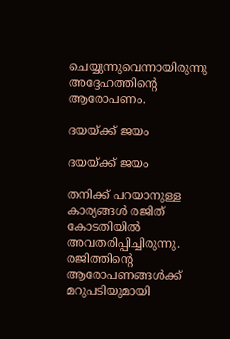ചെയ്യുന്നുവെന്നായിരുന്നു അദ്ദേഹത്തിന്റെ ആരോപണം.

ദയയ്ക്ക് ജയം

ദയയ്ക്ക് ജയം

തനിക്ക് പറയാനുള്ള കാര്യങ്ങള്‍ രജിത് കോടതിയില്‍ അവതരിപ്പിച്ചിരുന്നു. രജിത്തിന്റെ ആരോപണങ്ങള്‍ക്ക് മറുപടിയുമായി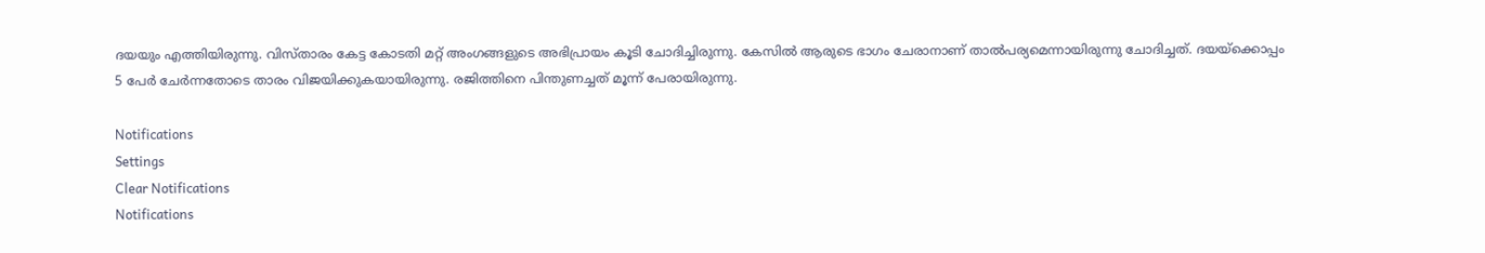ദയയും എത്തിയിരുന്നു. വിസ്താരം കേട്ട കോടതി മറ്റ് അംഗങ്ങളുടെ അഭിപ്രായം കൂടി ചോദിച്ചിരുന്നു. കേസില്‍ ആരുടെ ഭാഗം ചേരാനാണ് താല്‍പര്യമെന്നായിരുന്നു ചോദിച്ചത്. ദയയ്‌ക്കൊപ്പം 5 പേര്‍ ചേര്‍ന്നതോടെ താരം വിജയിക്കുകയായിരുന്നു. രജിത്തിനെ പിന്തുണച്ചത് മൂന്ന് പേരായിരുന്നു.

Notifications
Settings
Clear Notifications
Notifications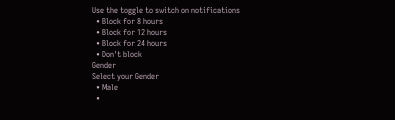Use the toggle to switch on notifications
  • Block for 8 hours
  • Block for 12 hours
  • Block for 24 hours
  • Don't block
Gender
Select your Gender
  • Male
  •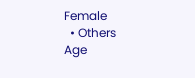Female
  • Others
Age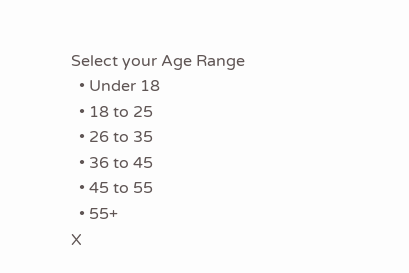Select your Age Range
  • Under 18
  • 18 to 25
  • 26 to 35
  • 36 to 45
  • 45 to 55
  • 55+
X